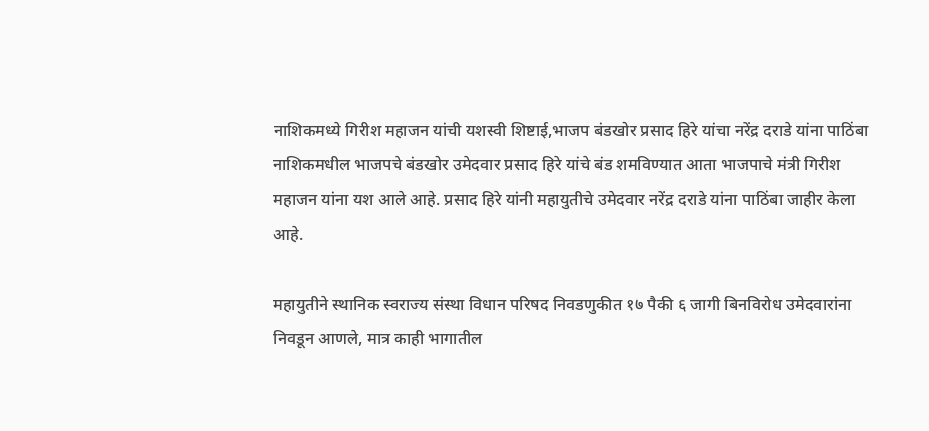नाशिकमध्ये गिरीश महाजन यांची यशस्वी शिष्टाई,भाजप बंडखोर प्रसाद हिरे यांचा नरेंद्र दराडे यांना पाठिंबा
नाशिकमधील भाजपचे बंडखोर उमेदवार प्रसाद हिरे यांचे बंड शमविण्यात आता भाजपाचे मंत्री गिरीश महाजन यांना यश आले आहे. प्रसाद हिरे यांनी महायुतीचे उमेदवार नरेंद्र दराडे यांना पाठिंबा जाहीर केला आहे.

महायुतीने स्थानिक स्वराज्य संस्था विधान परिषद निवडणुकीत १७ पैकी ६ जागी बिनविरोध उमेदवारांना निवडून आणले, मात्र काही भागातील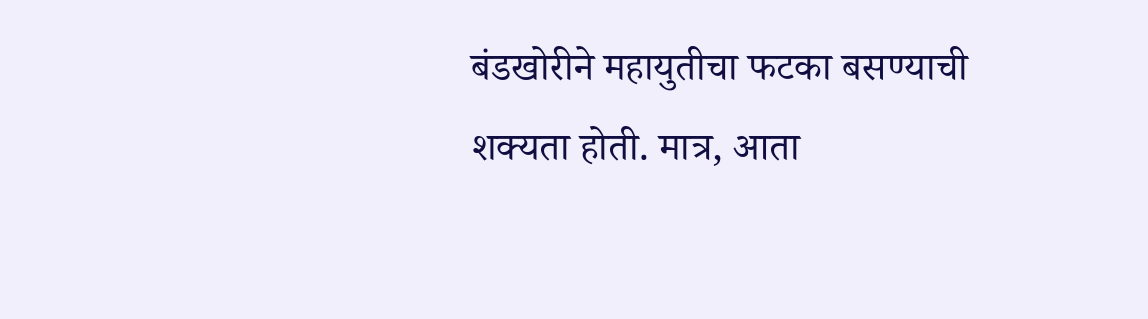बंडखोरीने महायुतीचा फटका बसण्याची शक्यता होती. मात्र, आता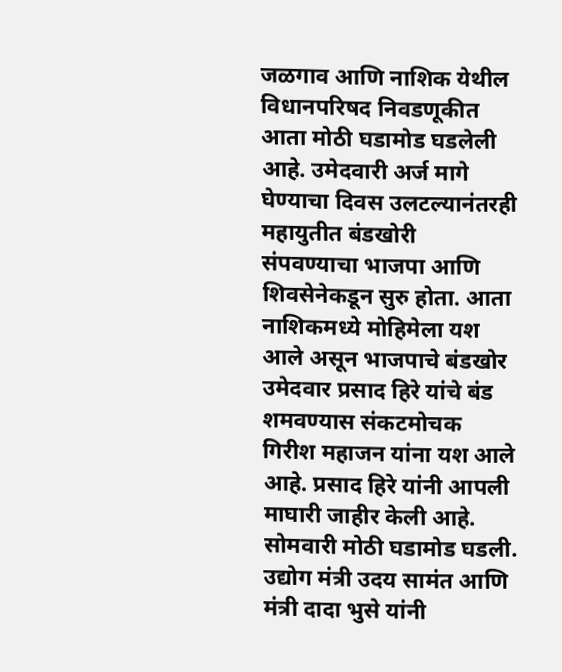जळगाव आणि नाशिक येथील विधानपरिषद निवडणूकीत आता मोठी घडामोड घडलेली आहे. उमेदवारी अर्ज मागे घेण्याचा दिवस उलटल्यानंतरही महायुतीत बंडखोरी संपवण्याचा भाजपा आणि शिवसेनेकडून सुरु होता. आता नाशिकमध्ये मोहिमेला यश आले असून भाजपाचे बंडखोर उमेदवार प्रसाद हिरे यांचे बंड शमवण्यास संकटमोचक गिरीश महाजन यांना यश आले आहे. प्रसाद हिरे यांनी आपली माघारी जाहीर केली आहे.
सोमवारी मोठी घडामोड घडली. उद्योग मंत्री उदय सामंत आणि मंत्री दादा भुसे यांनी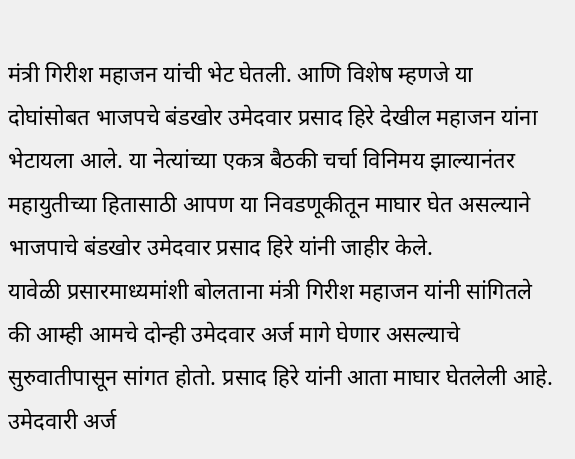मंत्री गिरीश महाजन यांची भेट घेतली. आणि विशेष म्हणजे या दोघांसोबत भाजपचे बंडखोर उमेदवार प्रसाद हिरे देखील महाजन यांना भेटायला आले. या नेत्यांच्या एकत्र बैठकी चर्चा विनिमय झाल्यानंतर महायुतीच्या हितासाठी आपण या निवडणूकीतून माघार घेत असल्याने भाजपाचे बंडखोर उमेदवार प्रसाद हिरे यांनी जाहीर केले.
यावेळी प्रसारमाध्यमांशी बोलताना मंत्री गिरीश महाजन यांनी सांगितले की आम्ही आमचे दोन्ही उमेदवार अर्ज मागे घेणार असल्याचे सुरुवातीपासून सांगत होतो. प्रसाद हिरे यांनी आता माघार घेतलेली आहे. उमेदवारी अर्ज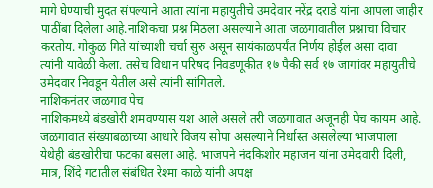मागे घेण्याची मुदत संपल्याने आता त्यांना महायुतीचे उमदेवार नरेंद्र दराडे यांना आपला जाहीर पाठींबा दिलेला आहे.नाशिकचा प्रश्न मिठला असल्याने आता जळगावातील प्रश्नाचा विचार करतोय. गोकुळ गिते यांच्याशी चर्चा सुरु असून सायंकाळपर्यंत निर्णय होईल असा दावा त्यांनी यावेळी केला. तसेच विधान परिषद निवडणूकीत १७ पैकी सर्व १७ जागांवर महायुतीचे उमेदवार निवडून येतील असे त्यांनी सांगितले.
नाशिकनंतर जळगाव पेच
नाशिकमध्ये बंडखोरी शमवण्यास यश आले असले तरी जळगावात अजूनही पेच कायम आहे. जळगावात संख्याबळाच्या आधारे विजय सोपा असल्याने निर्धास्त असलेल्या भाजपाला येथेही बंडखोरीचा फटका बसला आहे. भाजपने नंदकिशोर महाजन यांना उमेदवारी दिली, मात्र, शिंदे गटातील संबंधित रेश्मा काळे यांनी अपक्ष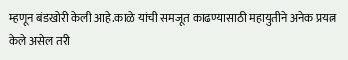म्हणून बंडखोरी केली आहे.काळे यांची समजूत काढण्यासाठी महायुतीने अनेक प्रयत्न केले असेल तरी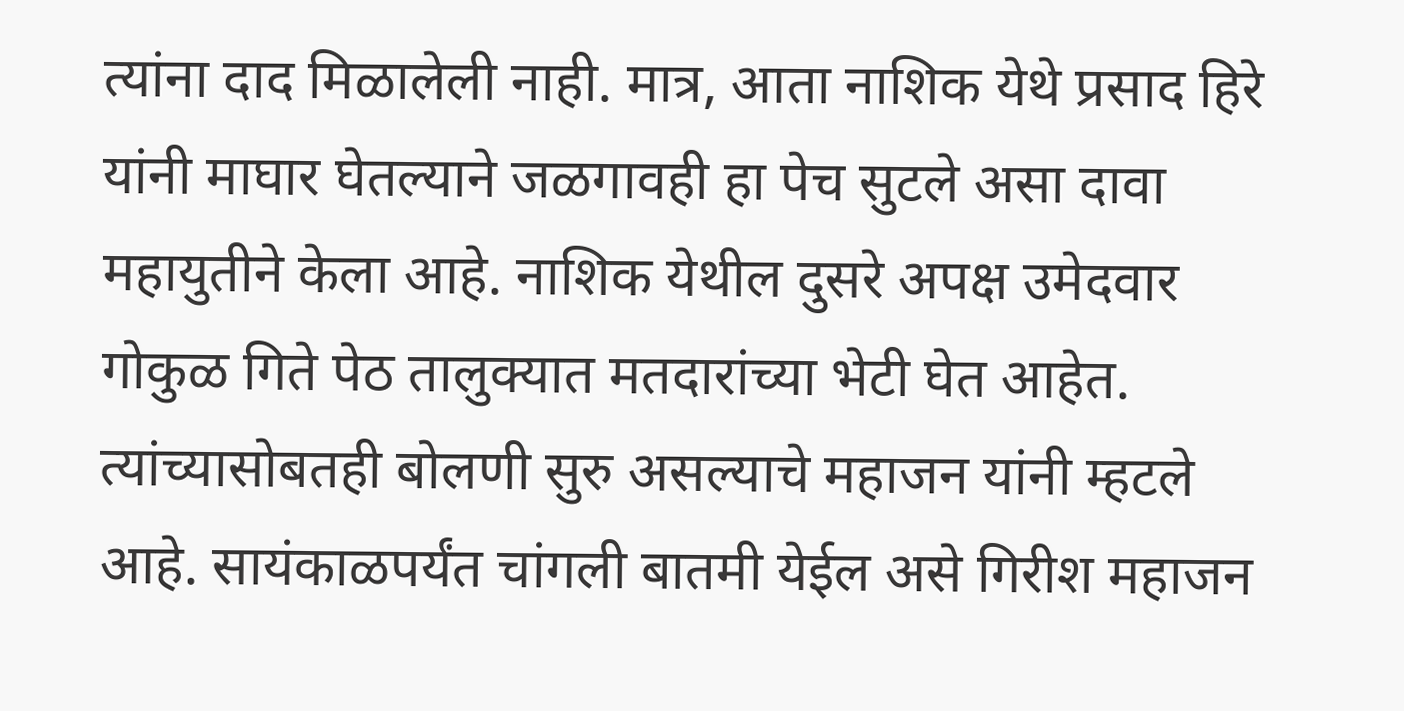त्यांना दाद मिळालेली नाही. मात्र, आता नाशिक येथे प्रसाद हिरे यांनी माघार घेतल्याने जळगावही हा पेच सुटले असा दावा महायुतीने केला आहे. नाशिक येथील दुसरे अपक्ष उमेदवार गोकुळ गिते पेठ तालुक्यात मतदारांच्या भेटी घेत आहेत. त्यांच्यासोबतही बोलणी सुरु असल्याचे महाजन यांनी म्हटले आहे. सायंकाळपर्यंत चांगली बातमी येईल असे गिरीश महाजन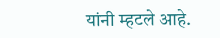यांनी म्हटले आहे.